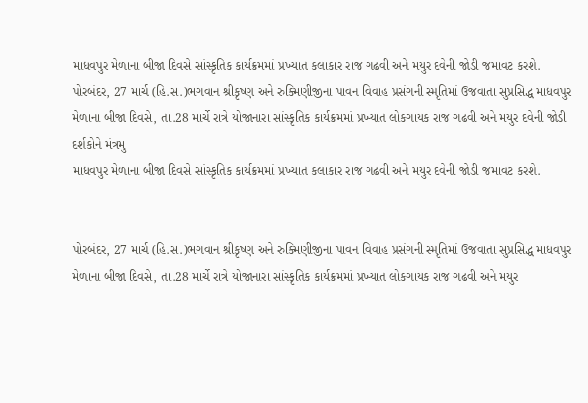માધવપુર મેળાના બીજા દિવસે સાંસ્કૃતિક કાર્યક્રમમાં પ્રખ્યાત કલાકાર રાજ ગઢવી અને મયુર દવેની જોડી જમાવટ કરશે.
પોરબંદર, 27 માર્ચ (હિ.સ.)ભગવાન શ્રીકૃષ્ણ અને રુક્મિણીજીના પાવન વિવાહ પ્રસંગની સ્મૃતિમાં ઉજવાતા સુપ્રસિદ્ધ માધવપુર મેળાના બીજા દિવસે, તા.28 માર્ચે રાત્રે યોજાનારા સાંસ્કૃતિક કાર્યક્રમમાં પ્રખ્યાત લોકગાયક રાજ ગઢવી અને મયુર દવેની જોડી દર્શકોને મંત્રમુ
માધવપુર મેળાના બીજા દિવસે સાંસ્કૃતિક કાર્યક્રમમાં પ્રખ્યાત કલાકાર રાજ ગઢવી અને મયુર દવેની જોડી જમાવટ કરશે.


પોરબંદર, 27 માર્ચ (હિ.સ.)ભગવાન શ્રીકૃષ્ણ અને રુક્મિણીજીના પાવન વિવાહ પ્રસંગની સ્મૃતિમાં ઉજવાતા સુપ્રસિદ્ધ માધવપુર મેળાના બીજા દિવસે, તા.28 માર્ચે રાત્રે યોજાનારા સાંસ્કૃતિક કાર્યક્રમમાં પ્રખ્યાત લોકગાયક રાજ ગઢવી અને મયુર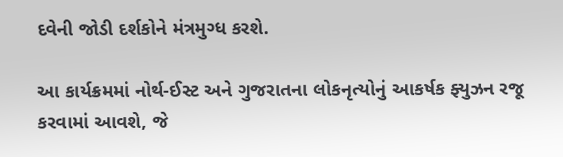દવેની જોડી દર્શકોને મંત્રમુગ્ધ કરશે.

આ કાર્યક્રમમાં નોર્થ-ઈસ્ટ અને ગુજરાતના લોકનૃત્યોનું આકર્ષક ફ્યુઝન રજૂ કરવામાં આવશે, જે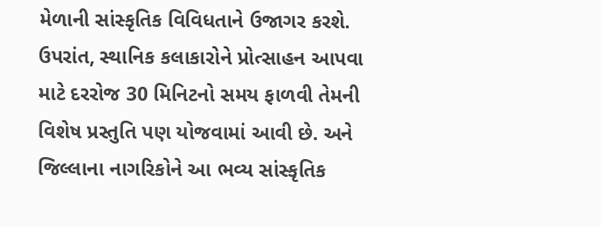મેળાની સાંસ્કૃતિક વિવિધતાને ઉજાગર કરશે. ઉપરાંત, સ્થાનિક કલાકારોને પ્રોત્સાહન આપવા માટે દરરોજ 30 મિનિટનો સમય ફાળવી તેમની વિશેષ પ્રસ્તુતિ પણ યોજવામાં આવી છે. અને જિલ્લાના નાગરિકોને આ ભવ્ય સાંસ્કૃતિક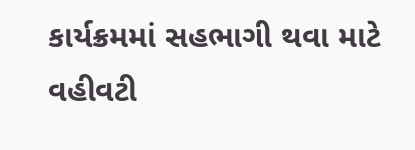કાર્યક્રમમાં સહભાગી થવા માટે વહીવટી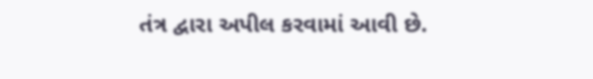તંત્ર દ્વારા અપીલ કરવામાં આવી છે.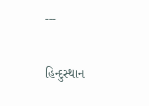---

હિન્દુસ્થાન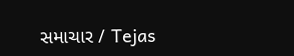સમાચાર / Tejas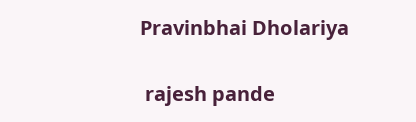Pravinbhai Dholariya


 rajesh pande